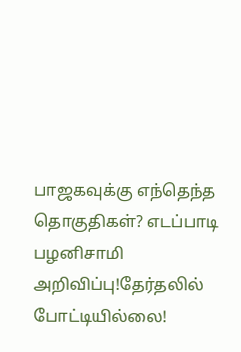பாஜகவுக்கு எந்தெந்த தொகுதிகள்? எடப்பாடி பழனிசாமி அறிவிப்பு!தேர்தலில் போட்டியில்லை!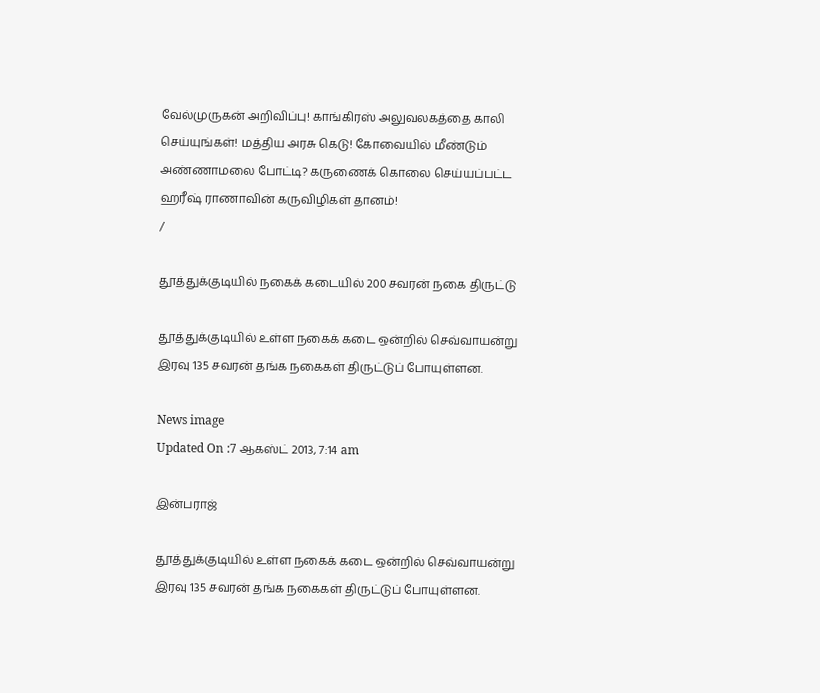வேல்முருகன் அறிவிப்பு! காங்கிரஸ் அலுவலகத்தை காலி செய்யுங்கள்! மத்திய அரசு கெடு! கோவையில் மீண்டும் அண்ணாமலை போட்டி? கருணைக் கொலை செய்யப்பட்ட ஹரீஷ் ராணாவின் கருவிழிகள் தானம்!
/

தூத்துக்குடியில் நகைக் கடையில் 200 சவரன் நகை திருட்டு

தூத்துக்குடியில் உள்ள நகைக் கடை ஒன்றில் செவ்வாயன்று இரவு 135 சவரன் தங்க நகைகள் திருட்டுப் போயுள்ளன.

News image
Updated On :7 ஆகஸ்ட் 2013, 7:14 am

இன்பராஜ்

தூத்துக்குடியில் உள்ள நகைக் கடை ஒன்றில் செவ்வாயன்று இரவு 135 சவரன் தங்க நகைகள் திருட்டுப் போயுள்ளன.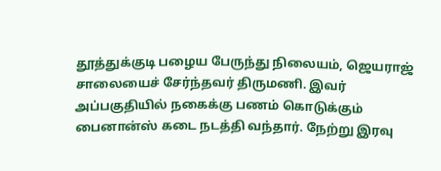தூத்துக்குடி பழைய பேருந்து நிலையம், ஜெயராஜ் சாலையைச் சேர்ந்தவர் திருமணி. இவர் அப்பகுதியில் நகைக்கு பணம் கொடுக்கும் பைனான்ஸ் கடை நடத்தி வந்தார். நேற்று இரவு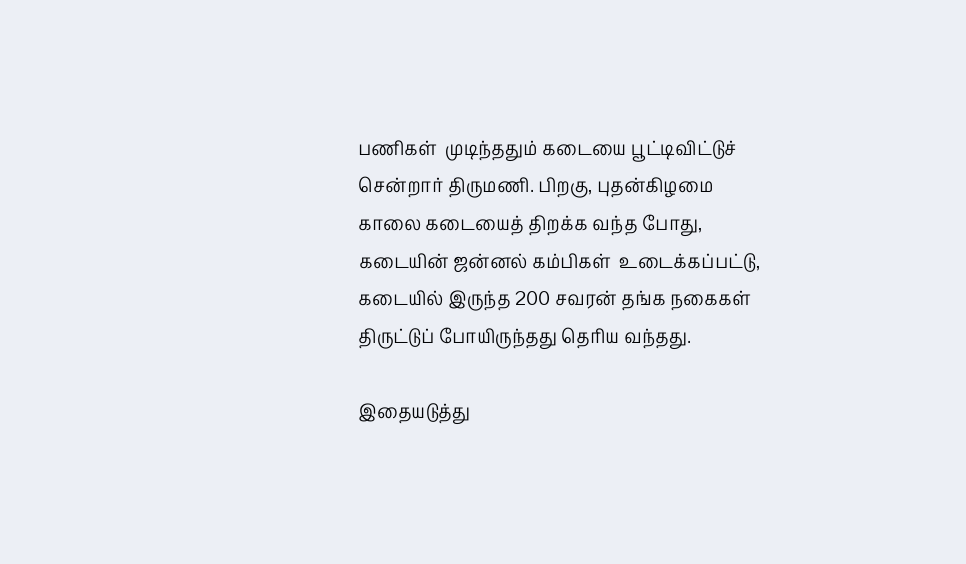பணிகள்  முடிந்ததும் கடையை பூட்டிவிட்டுச் சென்றார் திருமணி. பிறகு, புதன்கிழமை காலை கடையைத் திறக்க வந்த போது, கடையின் ஜன்னல் கம்பிகள்  உடைக்கப்பட்டு, கடையில் இருந்த 200 சவரன் தங்க நகைகள் திருட்டுப் போயிருந்தது தெரிய வந்தது.

இதையடுத்து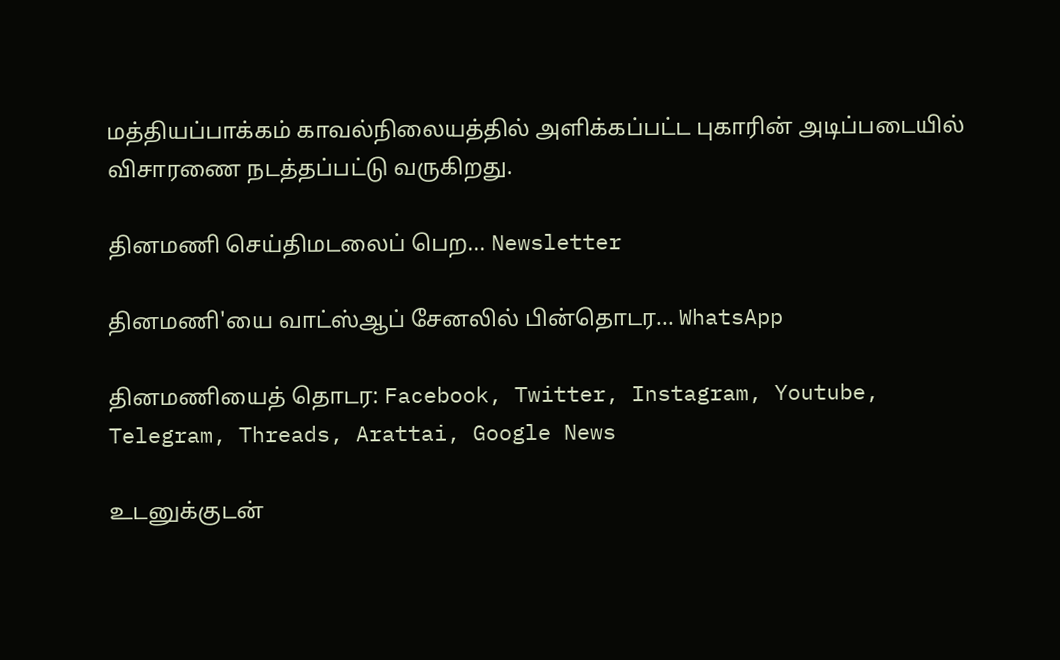மத்தியப்பாக்கம் காவல்நிலையத்தில் அளிக்கப்பட்ட புகாரின் அடிப்படையில் விசாரணை நடத்தப்பட்டு வருகிறது.

தினமணி செய்திமடலைப் பெற... Newsletter

தினமணி'யை வாட்ஸ்ஆப் சேனலில் பின்தொடர... WhatsApp

தினமணியைத் தொடர: Facebook, Twitter, Instagram, Youtube, Telegram, Threads, Arattai, Google News

உடனுக்குடன்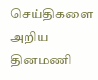செய்திகளை அறிய தினமணி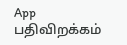App பதிவிறக்கம்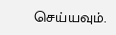செய்யவும்.